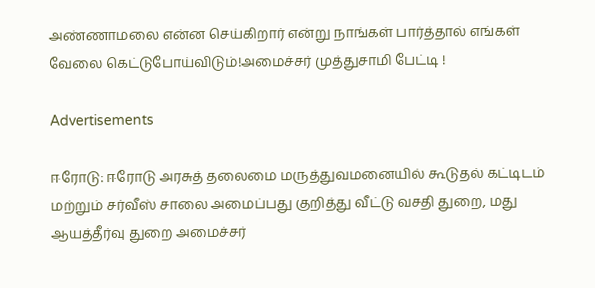அண்ணாமலை என்ன செய்கிறார் என்று நாங்கள் பார்த்தால் எங்கள் வேலை கெட்டுபோய்விடும்!அமைச்சர் முத்துசாமி பேட்டி !

Advertisements

ஈரோடு: ஈரோடு அரசுத் தலைமை மருத்துவமனையில் கூடுதல் கட்டிடம் மற்றும் சர்வீஸ் சாலை அமைப்பது குறித்து வீட்டு வசதி துறை, மது ஆயத்தீர்வு துறை அமைச்சர்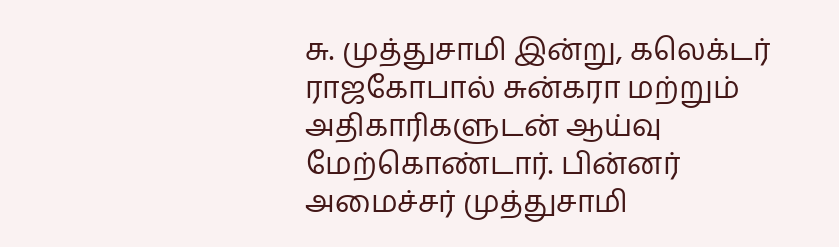சு. முத்துசாமி இன்று, கலெக்டர் ராஜகோபால் சுன்கரா மற்றும் அதிகாரிகளுடன் ஆய்வு மேற்கொண்டார். பின்னர் அமைச்சர் முத்துசாமி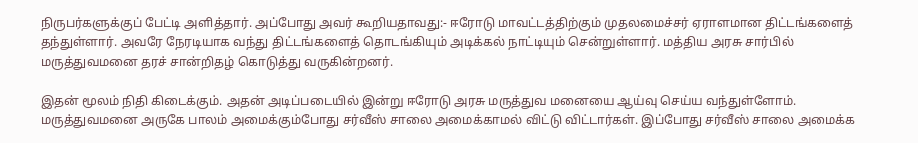நிருபர்களுக்குப் பேட்டி அளித்தார். அப்போது அவர் கூறியதாவது:- ஈரோடு மாவட்டத்திற்கும் முதலமைச்சர் ஏராளமான திட்டங்களைத் தந்துள்ளார். அவரே நேரடியாக வந்து திட்டங்களைத் தொடங்கியும் அடிக்கல் நாட்டியும் சென்றுள்ளார். மத்திய அரசு சார்பில் மருத்துவமனை தரச் சான்றிதழ் கொடுத்து வருகின்றனர்.

இதன் மூலம் நிதி கிடைக்கும். அதன் அடிப்படையில் இன்று ஈரோடு அரசு மருத்துவ மனையை ஆய்வு செய்ய வந்துள்ளோம். மருத்துவமனை அருகே பாலம் அமைக்கும்போது சர்வீஸ் சாலை அமைக்காமல் விட்டு விட்டார்கள். இப்போது சர்வீஸ் சாலை அமைக்க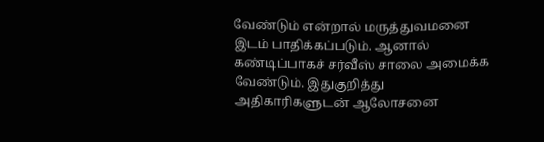வேண்டும் என்றால் மருத்துவமனை இடம் பாதிக்கப்படும். ஆனால் கண்டிப்பாகச் சர்வீஸ் சாலை அமைக்க வேண்டும். இதுகுறித்து அதிகாரிகளுடன் ஆலோசனை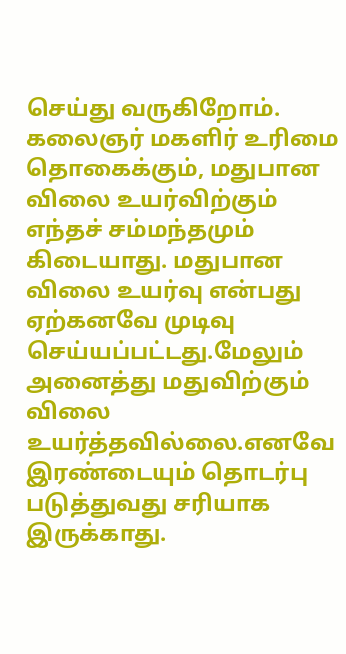செய்து வருகிறோம். கலைஞர் மகளிர் உரிமை தொகைக்கும், மதுபான விலை உயர்விற்கும் எந்தச் சம்மந்தமும் கிடையாது. மதுபான விலை உயர்வு என்பது ஏற்கனவே முடிவு செய்யப்பட்டது.மேலும் அனைத்து மதுவிற்கும் விலை உயர்த்தவில்லை.எனவே இரண்டையும் தொடர்பு படுத்துவது சரியாக இருக்காது.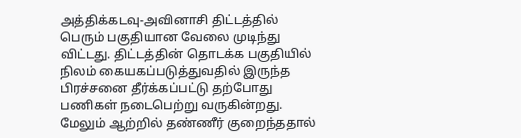அத்திக்கடவு-அவினாசி திட்டத்தில் பெரும் பகுதியான வேலை முடிந்து விட்டது. திட்டத்தின் தொடக்க பகுதியில் நிலம் கையகப்படுத்துவதில் இருந்த பிரச்சனை தீர்க்கப்பட்டு தற்போது பணிகள் நடைபெற்று வருகின்றது. மேலும் ஆற்றில் தண்ணீர் குறைந்ததால்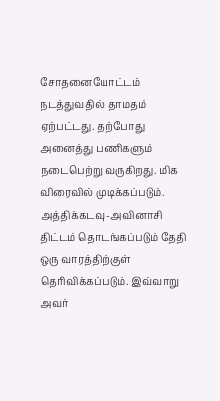சோதனையோட்டம் நடத்துவதில் தாமதம் ஏற்பட்டது. தற்போது அனைத்து பணிகளும் நடைபெற்று வருகிறது. மிக விரைவில் முடிக்கப்படும். அத்திக்கடவு-அவினாசி திட்டம் தொடங்கப்படும் தேதி ஒரு வாரத்திற்குள் தெரிவிக்கப்படும். இவ்வாறு அவர்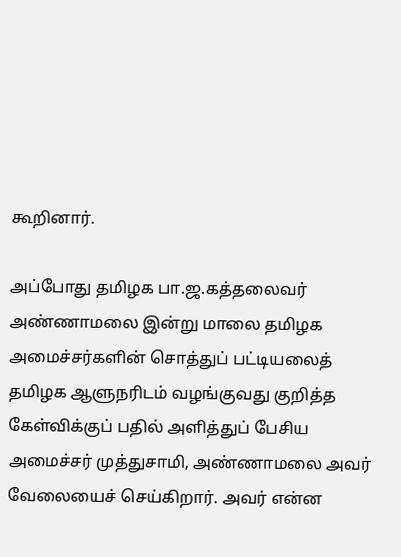கூறினார்.

அப்போது தமிழக பா.ஜ.கத்தலைவர் அண்ணாமலை இன்று மாலை தமிழக அமைச்சர்களின் சொத்துப் பட்டியலைத் தமிழக ஆளுநரிடம் வழங்குவது குறித்த கேள்விக்குப் பதில் அளித்துப் பேசிய அமைச்சர் முத்துசாமி, அண்ணாமலை அவர் வேலையைச் செய்கிறார். அவர் என்ன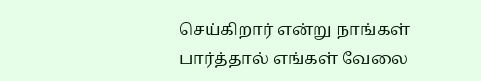செய்கிறார் என்று நாங்கள் பார்த்தால் எங்கள் வேலை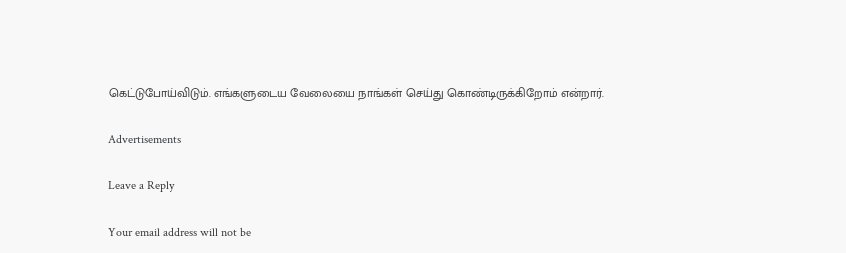கெட்டுபோய்விடும். எங்களுடைய வேலையை நாங்கள் செய்து கொண்டிருக்கிறோம் என்றார்.

Advertisements

Leave a Reply

Your email address will not be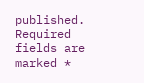published. Required fields are marked *